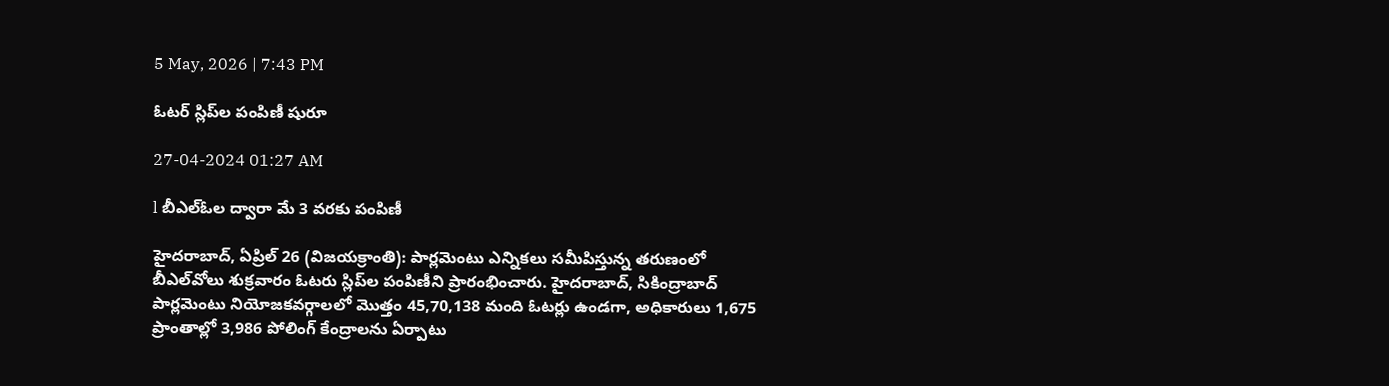5 May, 2026 | 7:43 PM

ఓటర్ స్లిప్‌ల పంపిణీ షురూ

27-04-2024 01:27 AM

l బీఎల్‌ఓల ద్వారా మే 3 వరకు పంపిణీ

హైదరాబాద్, ఏప్రిల్ 26 (విజయక్రాంతి): పార్లమెంటు ఎన్నికలు సమీపిస్తున్న తరుణంలో బీఎల్‌వోలు శుక్రవారం ఓటరు స్లిప్‌ల పంపిణీని ప్రారంభించారు. హైదరాబాద్, సికింద్రాబాద్ పార్లమెంటు నియోజకవర్గాలలో మొత్తం 45,70,138 మంది ఓటర్లు ఉండగా, అధికారులు 1,675 ప్రాంతాల్లో 3,986 పోలింగ్ కేంద్రాలను ఏర్పాటు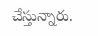చేస్తున్నారు.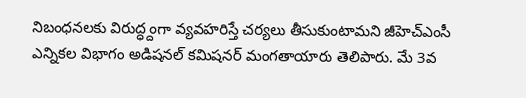నిబంధనలకు విరుద్ధ్దంగా వ్యవహరిస్తే చర్యలు తీసుకుంటామని జీహెచ్‌ఎంసీ ఎన్నికల విభాగం అడిషనల్ కమిషనర్ మంగతాయారు తెలిపారు. మే 3వ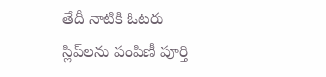తేదీ నాటికి ఓటరు స్లిప్‌లను పంపిణీ పూర్తి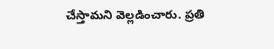చేస్తామని వెల్లడించారు. ప్రతి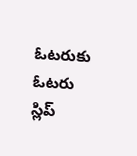ఓటరుకు ఓటరు స్లిప్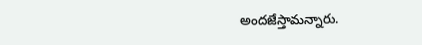అందజేస్తామన్నారు.